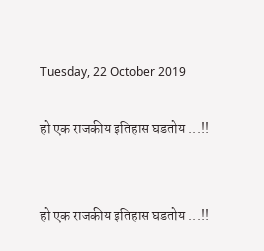Tuesday, 22 October 2019

हो एक राजकीय इतिहास घडतोय ...!!


हो एक राजकीय इतिहास घडतोय ...!!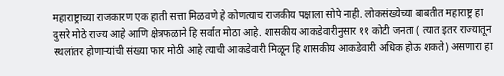महाराष्ट्राच्या राजकारण एक हाती सत्ता मिळवणे हे कोणत्याच राजकीय पक्षाला सोपे नाही. लोकसंख्येच्या बाबतीत महाराष्ट्र हा दुसरे मोठे राज्य आहे आणि क्षेत्रफळाने हि सर्वात मोठा आहे. शासकीय आकडेवारीनुसार ११ कोटी जनता ( त्यात इतर राज्यातून स्थलांतर होणाऱ्यांची संख्या फार मोठी आहे त्याची आकडेवारी मिळून हि शासकीय आकडेवारी अधिक होऊ शकते) असणारा हा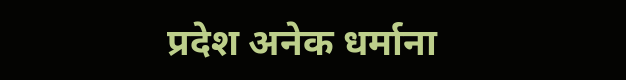प्रदेश अनेक धर्माना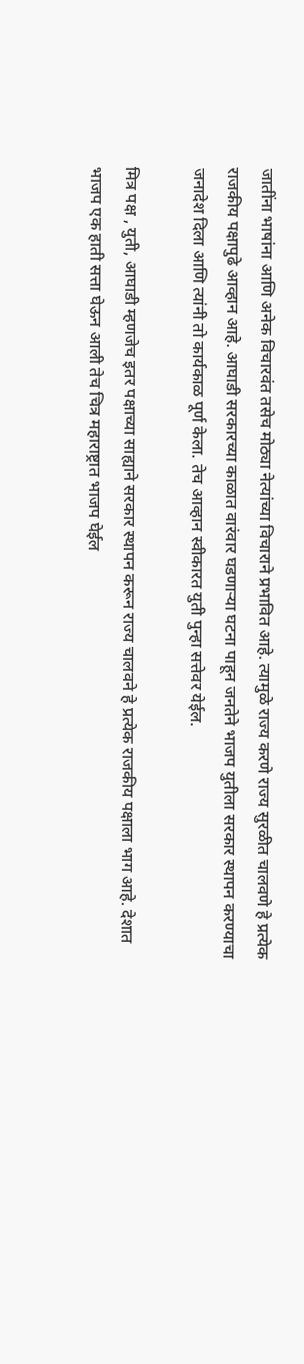जातींना भाषांना आणि अनेक विचारवंत तसेच मोठ्या नेत्यांच्या विचाराने प्रभावित आहे. त्यामुळे राज्य करणे राज्य सुरळीत चालवणे हे प्रत्येक राजकीय पक्षापुढे आव्हान आहे. आघाडी सरकारच्या काळात वारंवार घडणाऱ्या घटना पाहून जनतेने भाजप युतीला सरकार स्थापन करण्याचा जनादेश दिला आणि त्यांनी तो कार्यकाळ पूर्ण केला. तेच आव्हान स्वीकारत युती पुन्हा सत्तेवर येईल.

मित्र पक्ष , युती, आघाडी म्हणजेच इतर पक्षाच्या साह्याने सरकार स्थापन करून राज्य चालवने हे प्रत्येक राजकीय पक्षाला भाग आहे. देशात भाजप एक हाती सत्ता घेऊन आली तेच चित्र महाराष्ट्रात भाजप घेईल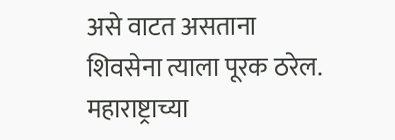असे वाटत असताना शिवसेना त्याला पूरक ठरेल. महाराष्ट्राच्या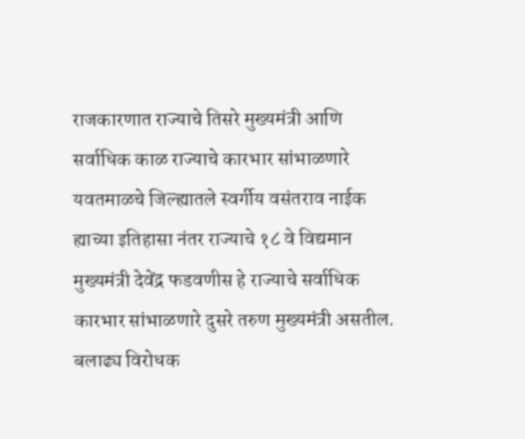राजकारणात राज्याचे तिसरे मुख्यमंत्री आणि सर्वाधिक काळ राज्याचे कारभार सांभाळणारे यवतमाळचे जिल्ह्यातले स्वर्गीय वसंतराव नाईक ह्याच्या इतिहासा नंतर राज्याचे १८ वे विद्यमान मुख्यमंत्री देवेंद्र फडवणीस हे राज्याचे सर्वाधिक कारभार सांभाळणारे दुसरे तरुण मुख्यमंत्री असतील. बलाढ्य विरोधक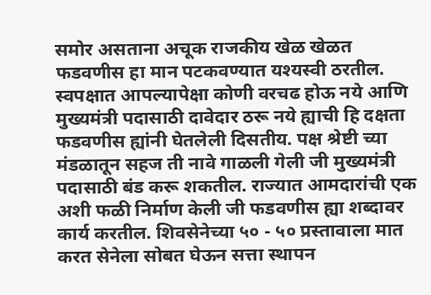समोर असताना अचूक राजकीय खेळ खेळत फडवणीस हा मान पटकवण्यात यश्यस्वी ठरतील. स्वपक्षात आपल्यापेक्षा कोणी वरचढ होऊ नये आणि मुख्यमंत्री पदासाठी दावेदार ठरू नये ह्याची हि दक्षता फडवणीस ह्यांनी घेतलेली दिसतीय. पक्ष श्रेष्टी च्या मंडळातून सहज ती नावे गाळली गेली जी मुख्यमंत्री पदासाठी बंड करू शकतील. राज्यात आमदारांची एक अशी फळी निर्माण केली जी फडवणीस ह्या शब्दावर कार्य करतील. शिवसेनेच्या ५० - ५० प्रस्तावाला मात करत सेनेला सोबत घेऊन सत्ता स्थापन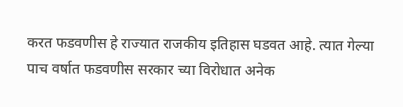करत फडवणीस हे राज्यात राजकीय इतिहास घडवत आहे. त्यात गेल्या पाच वर्षात फडवणीस सरकार च्या विरोधात अनेक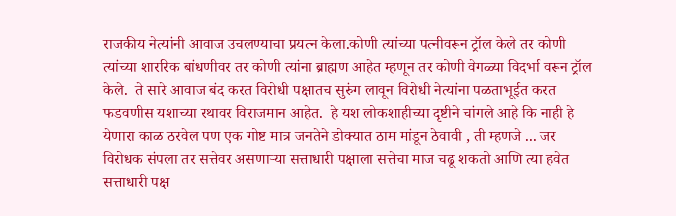राजकीय नेत्यांनी आवाज उचलण्याचा प्रयत्न केला.कोणी त्यांच्या पत्नीवरून ट्रॉल केले तर कोणी त्यांच्या शाररिक बांधणीवर तर कोणी त्यांना ब्राह्मण आहेत म्हणून तर कोणी वेगळ्या विदर्भा वरून ट्रॉल केले.  ते सारे आवाज बंद करत विरोधी पक्षातच सुरुंग लावून विरोधी नेत्यांना पळताभूईत करत फडवणीस यशाच्या रथावर विराजमान आहेत.  हे यश लोकशाहीच्या दृष्टीने चांगले आहे कि नाही हे येणारा काळ ठरवेल पण एक गोष्ट मात्र जनतेने डोक्यात ठाम मांडून ठेवावी , ती म्हणजे ... जर विरोधक संपला तर सत्तेवर असणाऱ्या सत्ताधारी पक्षाला सत्तेचा माज चढू शकतो आणि त्या हवेत सत्ताधारी पक्ष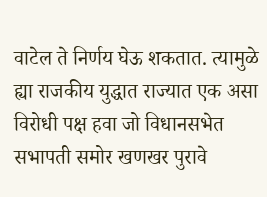वाटेल ते निर्णय घेऊ शकतात. त्यामुळे ह्या राजकीय युद्धात राज्यात एक असा विरोधी पक्ष हवा जो विधानसभेत सभापती समोर खणखर पुरावे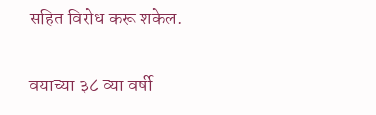सहित विरोध करू शकेल.

वयाच्या ३८ व्या वर्षी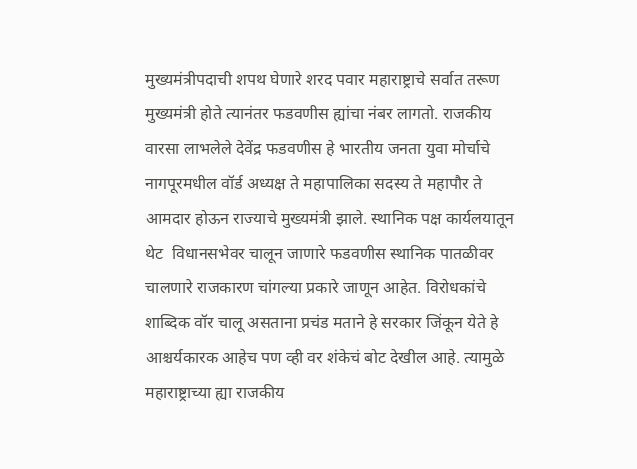मुख्यमंत्रीपदाची शपथ घेणारे शरद पवार महाराष्ट्राचे सर्वात तरूण मुख्यमंत्री होते त्यानंतर फडवणीस ह्यांचा नंबर लागतो. राजकीय वारसा लाभलेले देवेंद्र फडवणीस हे भारतीय जनता युवा मोर्चाचे नागपूरमधील वॉर्ड अध्यक्ष ते महापालिका सदस्य ते महापौर ते आमदार होऊन राज्याचे मुख्यमंत्री झाले. स्थानिक पक्ष कार्यलयातून थेट  विधानसभेवर चालून जाणारे फडवणीस स्थानिक पातळीवर चालणारे राजकारण चांगल्या प्रकारे जाणून आहेत. विरोधकांचे शाब्दिक वॉर चालू असताना प्रचंड मताने हे सरकार जिंकून येते हे आश्चर्यकारक आहेच पण व्ही वर शंकेचं बोट देखील आहे. त्यामुळे महाराष्ट्राच्या ह्या राजकीय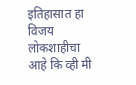इतिहासात हा विजय लोकशाहीचा आहे कि व्ही मी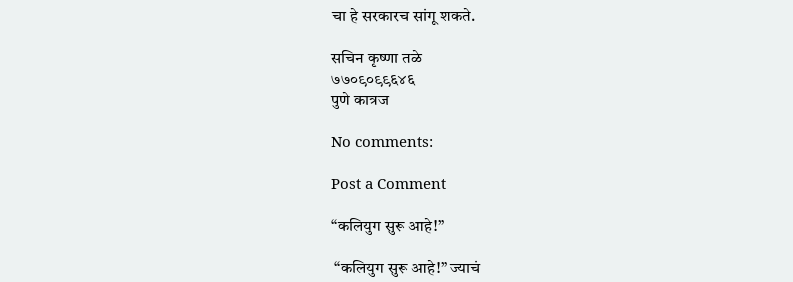चा हे सरकारच सांगू शकते.

सचिन कृष्णा तळे
७७०९०९९६४६
पुणे कात्रज

No comments:

Post a Comment

“कलियुग सुरू आहे!”

 “कलियुग सुरू आहे!” ज्याचं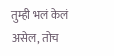तुम्ही भलं केलं असेल, तोच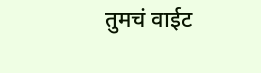तुमचं वाईट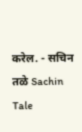करेल. - सचिन तळे Sachin Tale